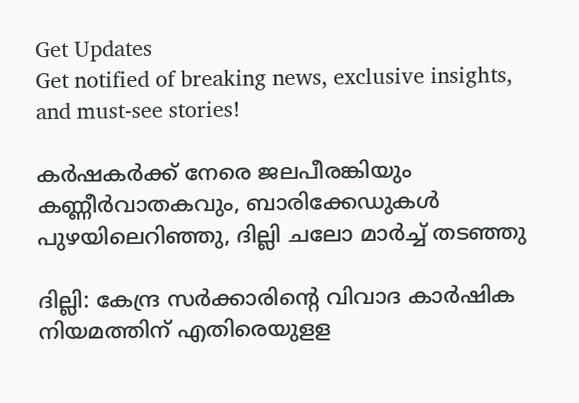Get Updates
Get notified of breaking news, exclusive insights, and must-see stories!

കർഷകർക്ക് നേരെ ജലപീരങ്കിയും കണ്ണീർവാതകവും, ബാരിക്കേഡുകൾ പുഴയിലെറിഞ്ഞു, ദില്ലി ചലോ മാർച്ച് തടഞ്ഞു

ദില്ലി: കേന്ദ്ര സര്‍ക്കാരിന്റെ വിവാദ കാര്‍ഷിക നിയമത്തിന് എതിരെയുളള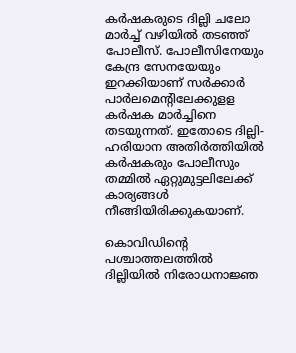കര്‍ഷകരുടെ ദില്ലി ചലോ മാര്‍ച്ച് വഴിയില്‍ തടഞ്ഞ് പോലീസ്. പോലീസിനേയും കേന്ദ്ര സേനയേയും ഇറക്കിയാണ് സര്‍ക്കാര്‍ പാര്‍ലമെന്റിലേക്കുളള കര്‍ഷക മാര്‍ച്ചിനെ തടയുന്നത്. ഇതോടെ ദില്ലി-ഹരിയാന അതിര്‍ത്തിയില്‍ കര്‍ഷകരും പോലീസും തമ്മില്‍ ഏറ്റുമുട്ടലിലേക്ക് കാര്യങ്ങള്‍ നീങ്ങിയിരിക്കുകയാണ്.

കൊവിഡിന്റെ പശ്ചാത്തലത്തില്‍ ദില്ലിയില്‍ നിരോധനാജ്ഞ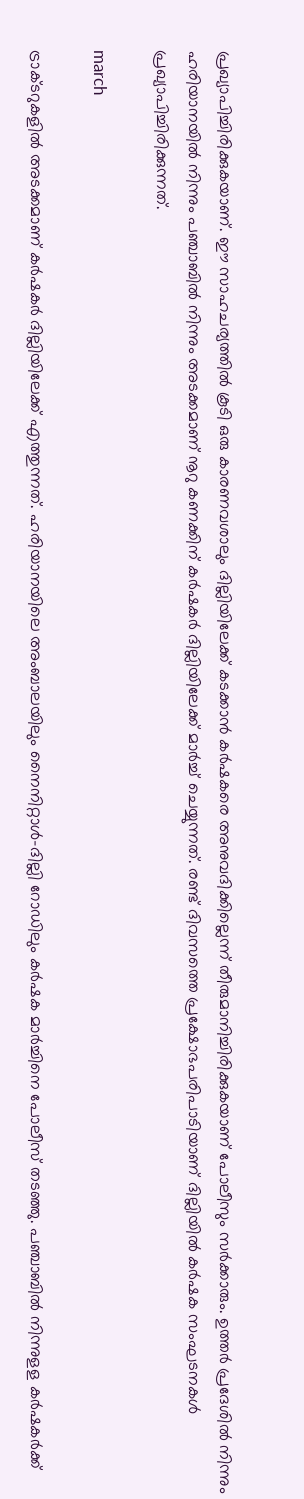പ്രഖ്യാപിച്ചിരിക്കുകയാണ്. ഈ സാഹചര്യത്തില്‍ കൂടി ഒരു കാരണവശാലും ദില്ലിയിലേക്ക് കടക്കാന്‍ കര്‍ഷകരെ അനുവദിക്കില്ലെന്ന് തീരുമാനിച്ചിരിക്കുകയാണ് പോലീസും സര്‍ക്കാരും. ഉത്തര്‍ പ്രദേശില്‍ നിന്നും ഹരിയാനയില്‍ നിന്നും പഞ്ചാബില്‍ നിന്നും അടക്കമാണ് നൂറു കണക്കിന് കര്‍ഷകര്‍ ദില്ലിയിലേക്ക് മാര്‍ച്ച് ചെയ്യുന്നത്. രണ്ട് ദിവസത്തെ പ്രക്ഷോഭപരിപാടിയാണ് ദില്ലിയില്‍ കര്‍ഷക സംഘടനകള്‍ പ്രഖ്യാപിച്ചിരിക്കുന്നത്.

march

ട്രാക്ടറുകളില്‍ അടക്കമാണ് കര്‍ഷകര്‍ ദില്ലിയിലേക്ക് എത്തുന്നത്. ഹരിയാനയിലെ അംബാലയിലും നൈനിറ്റാള്‍-ദില്ലി റോഡിലും കര്‍ഷക മാര്‍ച്ചിനെ പോലീസ് തടഞ്ഞു. പഞ്ചാബില്‍ നിന്നുളള കര്‍ഷകര്‍ക്ക്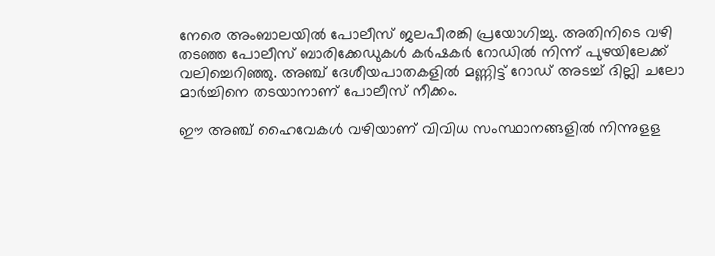നേരെ അംബാലയില്‍ പോലീസ് ജലപീരങ്കി പ്രയോഗിച്ചു. അതിനിടെ വഴി തടഞ്ഞ പോലീസ് ബാരിക്കേഡുകള്‍ കര്‍ഷകര്‍ റോഡില്‍ നിന്ന് പുഴയിലേക്ക് വലിച്ചെറിഞ്ഞു. അഞ്ച് ദേശീയപാതകളില്‍ മണ്ണിട്ട് റോഡ് അടച്ച് ദില്ലി ചലോ മാര്‍ച്ചിനെ തടയാനാണ് പോലീസ് നീക്കം.

ഈ അഞ്ച് ഹൈവേകള്‍ വഴിയാണ് വിവിധ സംസ്ഥാനങ്ങളില്‍ നിന്നുളള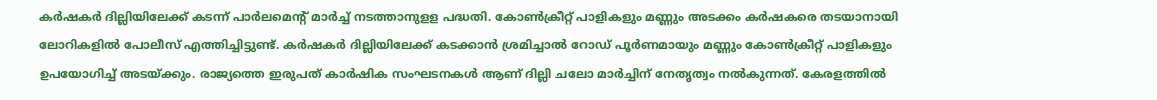കര്‍ഷകര്‍ ദില്ലിയിലേക്ക് കടന്ന് പാര്‍ലമെന്റ് മാര്‍ച്ച് നടത്താനുളള പദ്ധതി. കോണ്‍ക്രീറ്റ് പാളികളും മണ്ണും അടക്കം കര്‍ഷകരെ തടയാനായി ലോറികളില്‍ പോലീസ് എത്തിച്ചിട്ടുണ്ട്. കര്‍ഷകര്‍ ദില്ലിയിലേക്ക് കടക്കാന്‍ ശ്രമിച്ചാല്‍ റോഡ് പൂര്‍ണമായും മണ്ണും കോണ്‍ക്രീറ്റ് പാളികളും ഉപയോഗിച്ച് അടയ്ക്കും. രാജ്യത്തെ ഇരുപത് കാര്‍ഷിക സംഘടനകള്‍ ആണ് ദില്ലി ചലോ മാര്‍ച്ചിന് നേതൃത്വം നല്‍കുന്നത്. കേരളത്തില്‍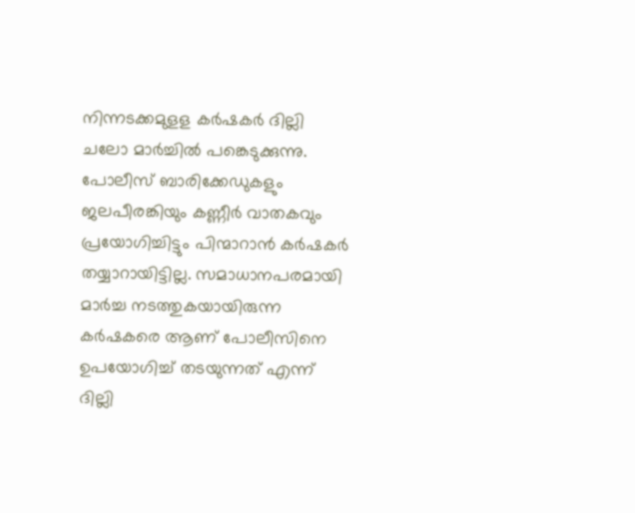നിന്നടക്കമുളള കര്‍ഷകര്‍ ദില്ലി ചലോ മാര്‍ച്ചില്‍ പങ്കെടുക്കുന്നു. പോലീസ് ബാരിക്കേഡുകളും ജലപീരങ്കിയും കണ്ണീര്‍ വാതകവും പ്രയോഗിച്ചിട്ടും പിന്മാറാന്‍ കര്‍ഷകര്‍ തയ്യാറായിട്ടില്ല. സമാധാനപരമായി മാര്‍ച്ച നടത്തുകയായിരുന്ന കര്‍ഷകരെ ആണ് പോലീസിനെ ഉപയോഗിച്ച് തടയുന്നത് എന്ന് ദില്ലി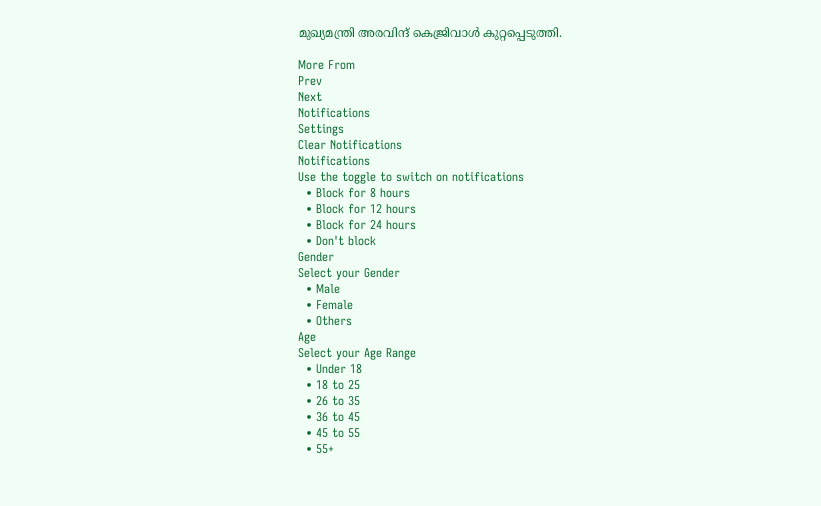മുഖ്യമന്ത്രി അരവിന്ദ് കെജ്രിവാള്‍ കുറ്റപ്പെടുത്തി.

More From
Prev
Next
Notifications
Settings
Clear Notifications
Notifications
Use the toggle to switch on notifications
  • Block for 8 hours
  • Block for 12 hours
  • Block for 24 hours
  • Don't block
Gender
Select your Gender
  • Male
  • Female
  • Others
Age
Select your Age Range
  • Under 18
  • 18 to 25
  • 26 to 35
  • 36 to 45
  • 45 to 55
  • 55+